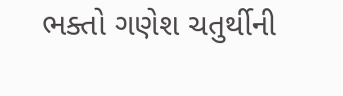ભક્તો ગણેશ ચતુર્થીની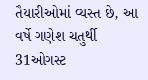તૈયારીઓમાં વ્યસ્ત છે, આ વર્ષે ગણેશ ચતુર્થી 31ઓગસ્ટ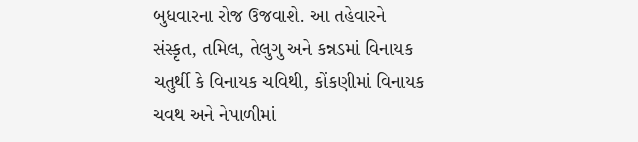બુધવારના રોજ ઉજવાશે. આ તહેવારને સંસ્કૃત, તમિલ, તેલુગુ અને કન્નડમાં વિનાયક ચતુર્થી કે વિનાયક ચવિથી, કોંકણીમાં વિનાયક ચવથ અને નેપાળીમાં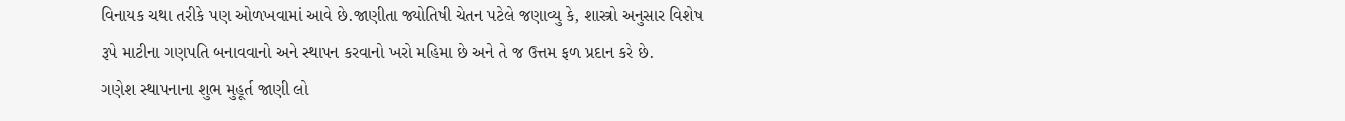વિનાયક ચથા તરીકે પણ ઓળખવામાં આવે છે.જાણીતા જ્યોતિષી ચેતન પટેલે જણાવ્યુ કે, શાસ્ત્રો અનુસાર વિશેષ રૂપે માટીના ગણપતિ બનાવવાનો અને સ્થાપન કરવાનો ખરો મહિમા છે અને તે જ ઉત્તમ ફળ પ્રદાન કરે છે.
ગણેશ સ્થાપનાના શુભ મુહૂર્ત જાણી લો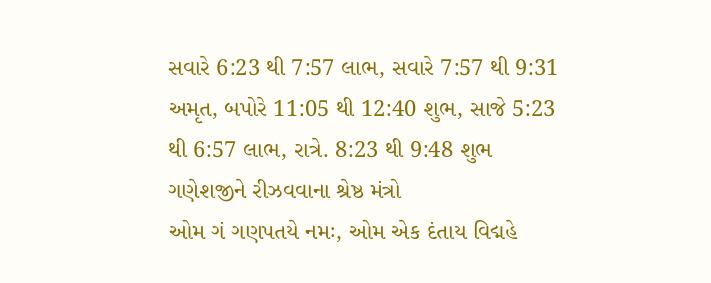સવારે 6:23 થી 7:57 લાભ, સવારે 7:57 થી 9:31 અમૃત, બપોરે 11:05 થી 12:40 શુભ, સાજે 5:23 થી 6:57 લાભ, રાત્રે. 8:23 થી 9:48 શુભ
ગણેશજીને રીઝવવાના શ્રેષ્ઠ મંત્રો
ઓમ ગં ગણપતયે નમઃ, ઓમ એક દંતાય વિદ્મહે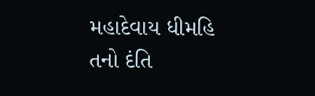મહાદેવાય ધીમહિ તનો દંતિ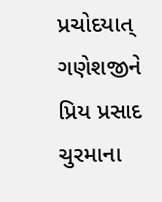પ્રચોદયાત્
ગણેશજીને પ્રિય પ્રસાદ
ચુરમાના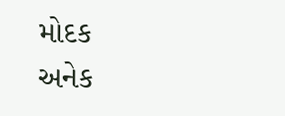મોદક
અનેક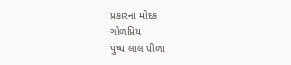પ્રકારના મોદક
ગોળપ્રિય
પુષ્પ લાલ પીળા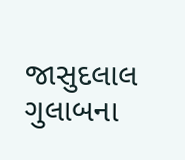જાસુદલાલ ગુલાબના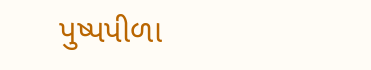પુષ્પપીળા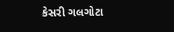કેસરી ગલગોટા